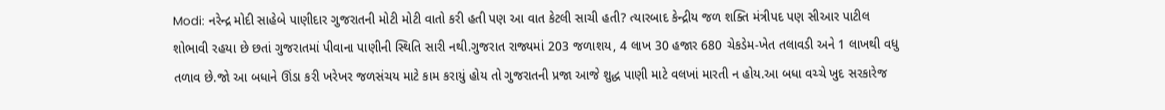Modi: નરેન્દ્ર મોદી સાહેબે પાણીદાર ગુજરાતની મોટી મોટી વાતો કરી હતી પણ આ વાત કેટલી સાચી હતી? ત્યારબાદ કેન્દ્રીય જળ શક્તિ મંત્રીપદ પણ સીઆર પાટીલ શોભાવી રહયા છે છતાં ગુજરાતમાં પીવાના પાણીની સ્થિતિ સારી નથી.ગુજરાત રાજ્યમાં 203 જળાશય, 4 લાખ 30 હજાર 680 ચેકડેમ-ખેત તલાવડી અને 1 લાખથી વધુ તળાવ છે.જો આ બધાને ઊંડા કરી ખરેખર જળસંચય માટે કામ કરાયું હોય તો ગુજરાતની પ્રજા આજે શુદ્ધ પાણી માટે વલખાં મારતી ન હોય.આ બધા વચ્ચે ખુદ સરકારેજ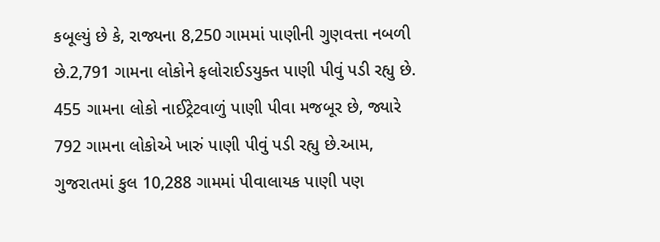કબૂલ્યું છે કે, રાજ્યના 8,250 ગામમાં પાણીની ગુણવત્તા નબળી છે.2,791 ગામના લોકોને ફલોરાઈડયુક્ત પાણી પીવું પડી રહ્યુ છે.
455 ગામના લોકો નાઈટ્રેટવાળું પાણી પીવા મજબૂર છે, જ્યારે 792 ગામના લોકોએ ખારું પાણી પીવું પડી રહ્યુ છે.આમ, ગુજરાતમાં કુલ 10,288 ગામમાં પીવાલાયક પાણી પણ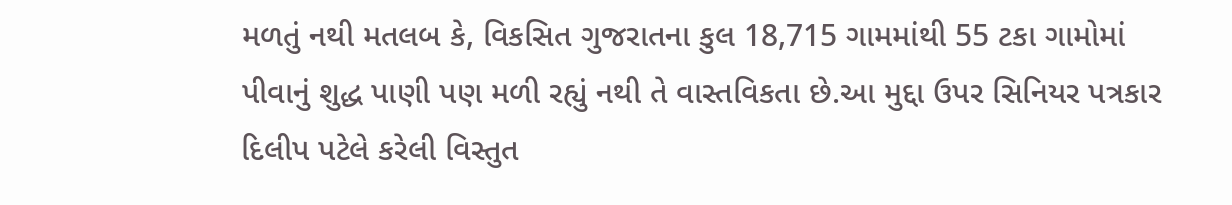મળતું નથી મતલબ કે, વિકસિત ગુજરાતના કુલ 18,715 ગામમાંથી 55 ટકા ગામોમાં પીવાનું શુદ્ધ પાણી પણ મળી રહ્યું નથી તે વાસ્તવિકતા છે.આ મુદ્દા ઉપર સિનિયર પત્રકાર દિલીપ પટેલે કરેલી વિસ્તુત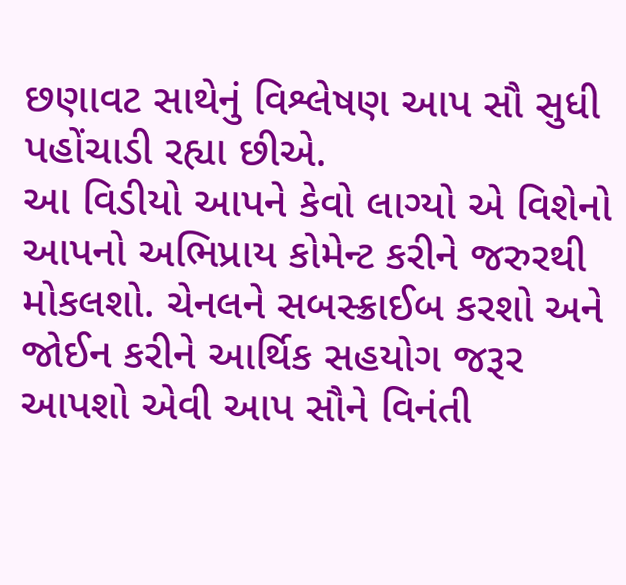છણાવટ સાથેનું વિશ્લેષણ આપ સૌ સુધી પહોંચાડી રહ્યા છીએ.
આ વિડીયો આપને કેવો લાગ્યો એ વિશેનો આપનો અભિપ્રાય કોમેન્ટ કરીને જરુરથી મોકલશો. ચેનલને સબસ્ક્રાઈબ કરશો અને જોઈન કરીને આર્થિક સહયોગ જરૂર આપશો એવી આપ સૌને વિનંતી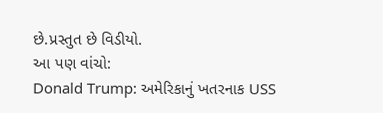છે.પ્રસ્તુત છે વિડીયો.
આ પણ વાંચો:
Donald Trump: અમેરિકાનું ખતરનાક USS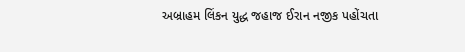અબ્રાહમ લિંકન યુદ્ધ જહાજ ઈરાન નજીક પહોંચતા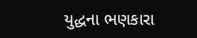યુદ્ધના ભણકારા